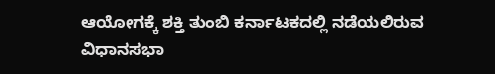ಆಯೋಗಕ್ಕೆ ಶಕ್ತಿ ತುಂಬಿ ಕರ್ನಾಟಕದಲ್ಲಿ ನಡೆಯಲಿರುವ ವಿಧಾನಸಭಾ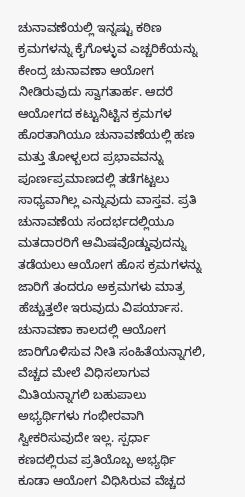ಚುನಾವಣೆಯಲ್ಲಿ ಇನ್ನಷ್ಟು ಕಠಿಣ ಕ್ರಮಗಳನ್ನು ಕೈಗೊಳ್ಳುವ ಎಚ್ಚರಿಕೆಯನ್ನು ಕೇಂದ್ರ ಚುನಾವಣಾ ಆಯೋಗ ನೀಡಿರುವುದು ಸ್ವಾಗತಾರ್ಹ. ಆದರೆ ಆಯೋಗದ ಕಟ್ಟುನಿಟ್ಟಿನ ಕ್ರಮಗಳ ಹೊರತಾಗಿಯೂ ಚುನಾವಣೆಯಲ್ಲಿ ಹಣ ಮತ್ತು ತೋಳ್ಬಲದ ಪ್ರಭಾವವನ್ನು ಪೂರ್ಣಪ್ರಮಾಣದಲ್ಲಿ ತಡೆಗಟ್ಟಲು ಸಾಧ್ಯವಾಗಿಲ್ಲ ಎನ್ನುವುದು ವಾಸ್ತವ. ಪ್ರತಿ ಚುನಾವಣೆಯ ಸಂದರ್ಭದಲ್ಲಿಯೂ ಮತದಾರರಿಗೆ ಆಮಿಷವೊಡ್ಡುವುದನ್ನು ತಡೆಯಲು ಆಯೋಗ ಹೊಸ ಕ್ರಮಗಳನ್ನು ಜಾರಿಗೆ ತಂದರೂ ಅಕ್ರಮಗಳು ಮಾತ್ರ ಹೆಚ್ಚುತ್ತಲೇ ಇರುವುದು ವಿಪರ್ಯಾಸ. ಚುನಾವಣಾ ಕಾಲದಲ್ಲಿ ಆಯೋಗ ಜಾರಿಗೊಳಿಸುವ ನೀತಿ ಸಂಹಿತೆಯನ್ನಾಗಲಿ, ವೆಚ್ಚದ ಮೇಲೆ ವಿಧಿಸಲಾಗುವ ಮಿತಿಯನ್ನಾಗಲಿ ಬಹುಪಾಲು ಅಭ್ಯರ್ಥಿಗಳು ಗಂಭೀರವಾಗಿ ಸ್ವೀಕರಿಸುವುದೇ ಇಲ್ಲ. ಸ್ಪರ್ಧಾ ಕಣದಲ್ಲಿರುವ ಪ್ರತಿಯೊಬ್ಬ ಅಭ್ಯರ್ಥಿ ಕೂಡಾ ಆಯೋಗ ವಿಧಿಸಿರುವ ವೆಚ್ಚದ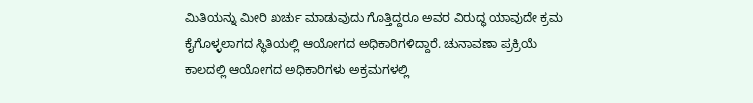ಮಿತಿಯನ್ನು ಮೀರಿ ಖರ್ಚು ಮಾಡುವುದು ಗೊತ್ತಿದ್ದರೂ ಅವರ ವಿರುದ್ಧ ಯಾವುದೇ ಕ್ರಮ ಕೈಗೊಳ್ಳಲಾಗದ ಸ್ಥಿತಿಯಲ್ಲಿ ಆಯೋಗದ ಅಧಿಕಾರಿಗಳಿದ್ದಾರೆ. ಚುನಾವಣಾ ಪ್ರಕ್ರಿಯೆ ಕಾಲದಲ್ಲಿ ಆಯೋಗದ ಅಧಿಕಾರಿಗಳು ಅಕ್ರಮಗಳಲ್ಲಿ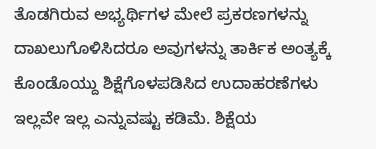ತೊಡಗಿರುವ ಅಭ್ಯರ್ಥಿಗಳ ಮೇಲೆ ಪ್ರಕರಣಗಳನ್ನು ದಾಖಲುಗೊಳಿಸಿದರೂ ಅವುಗಳನ್ನು ತಾರ್ಕಿಕ ಅಂತ್ಯಕ್ಕೆ ಕೊಂಡೊಯ್ದು ಶಿಕ್ಷೆಗೊಳಪಡಿಸಿದ ಉದಾಹರಣೆಗಳು ಇಲ್ಲವೇ ಇಲ್ಲ ಎನ್ನುವಷ್ಟು ಕಡಿಮೆ. ಶಿಕ್ಷೆಯ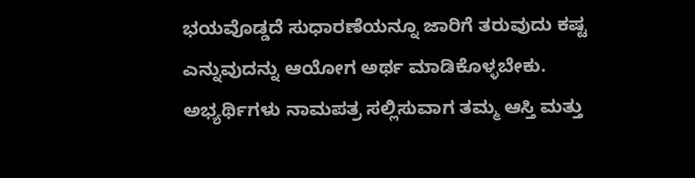ಭಯವೊಡ್ಡದೆ ಸುಧಾರಣೆಯನ್ನೂ ಜಾರಿಗೆ ತರುವುದು ಕಷ್ಟ ಎನ್ನುವುದನ್ನು ಆಯೋಗ ಅರ್ಥ ಮಾಡಿಕೊಳ್ಳಬೇಕು. ಅಭ್ಯರ್ಥಿಗಳು ನಾಮಪತ್ರ ಸಲ್ಲಿಸುವಾಗ ತಮ್ಮ ಆಸ್ತಿ ಮತ್ತು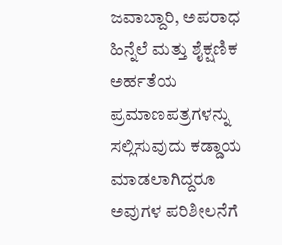ಜವಾಬ್ದಾರಿ, ಅಪರಾಧ ಹಿನ್ನೆಲೆ ಮತ್ತು ಶೈಕ್ಷಣಿಕ ಅರ್ಹತೆಯ ಪ್ರಮಾಣಪತ್ರಗಳನ್ನು ಸಲ್ಲಿಸುವುದು ಕಡ್ಡಾಯ ಮಾಡಲಾಗಿದ್ದರೂ ಅವುಗಳ ಪರಿಶೀಲನೆಗೆ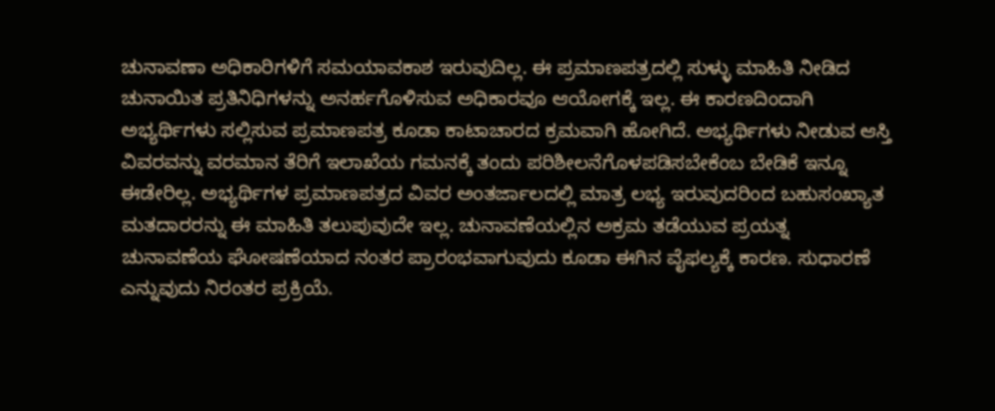ಚುನಾವಣಾ ಅಧಿಕಾರಿಗಳಿಗೆ ಸಮಯಾವಕಾಶ ಇರುವುದಿಲ್ಲ. ಈ ಪ್ರಮಾಣಪತ್ರದಲ್ಲಿ ಸುಳ್ಳು ಮಾಹಿತಿ ನೀಡಿದ ಚುನಾಯಿತ ಪ್ರತಿನಿಧಿಗಳನ್ನು ಅನರ್ಹಗೊಳಿಸುವ ಅಧಿಕಾರವೂ ಆಯೋಗಕ್ಕೆ ಇಲ್ಲ. ಈ ಕಾರಣದಿಂದಾಗಿ ಅಭ್ಯರ್ಥಿಗಳು ಸಲ್ಲಿಸುವ ಪ್ರಮಾಣಪತ್ರ ಕೂಡಾ ಕಾಟಾಚಾರದ ಕ್ರಮವಾಗಿ ಹೋಗಿದೆ. ಅಭ್ಯರ್ಥಿಗಳು ನೀಡುವ ಆಸ್ತಿ ವಿವರವನ್ನು ವರಮಾನ ತೆರಿಗೆ ಇಲಾಖೆಯ ಗಮನಕ್ಕೆ ತಂದು ಪರಿಶೀಲನೆಗೊಳಪಡಿಸಬೇಕೆಂಬ ಬೇಡಿಕೆ ಇನ್ನೂ ಈಡೇರಿಲ್ಲ. ಅಭ್ಯರ್ಥಿಗಳ ಪ್ರಮಾಣಪತ್ರದ ವಿವರ ಅಂತರ್ಜಾಲದಲ್ಲಿ ಮಾತ್ರ ಲಭ್ಯ ಇರುವುದರಿಂದ ಬಹುಸಂಖ್ಯಾತ ಮತದಾರರನ್ನು ಈ ಮಾಹಿತಿ ತಲುಪುವುದೇ ಇಲ್ಲ. ಚುನಾವಣೆಯಲ್ಲಿನ ಅಕ್ರಮ ತಡೆಯುವ ಪ್ರಯತ್ನ ಚುನಾವಣೆಯ ಘೋಷಣೆಯಾದ ನಂತರ ಪ್ರಾರಂಭವಾಗುವುದು ಕೂಡಾ ಈಗಿನ ವೈಫಲ್ಯಕ್ಕೆ ಕಾರಣ. ಸುಧಾರಣೆ ಎನ್ನುವುದು ನಿರಂತರ ಪ್ರಕ್ರಿಯೆ.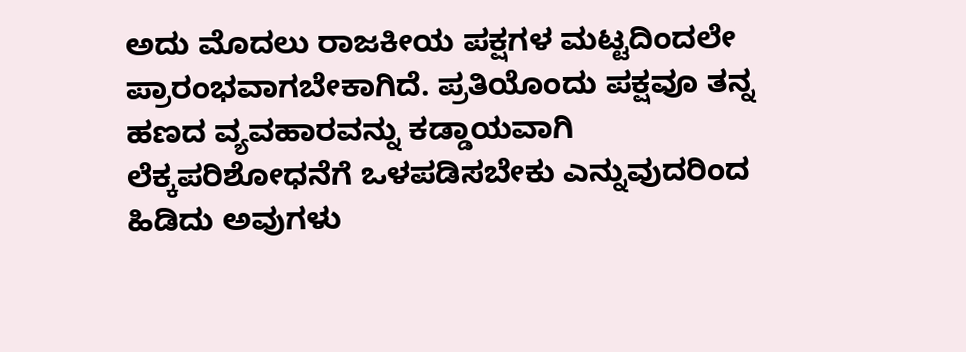ಅದು ಮೊದಲು ರಾಜಕೀಯ ಪಕ್ಷಗಳ ಮಟ್ಟದಿಂದಲೇ ಪ್ರಾರಂಭವಾಗಬೇಕಾಗಿದೆ. ಪ್ರತಿಯೊಂದು ಪಕ್ಷವೂ ತನ್ನ ಹಣದ ವ್ಯವಹಾರವನ್ನು ಕಡ್ಡಾಯವಾಗಿ ಲೆಕ್ಕಪರಿಶೋಧನೆಗೆ ಒಳಪಡಿಸಬೇಕು ಎನ್ನುವುದರಿಂದ ಹಿಡಿದು ಅವುಗಳು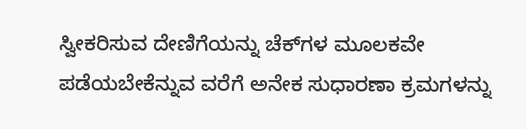ಸ್ವೀಕರಿಸುವ ದೇಣಿಗೆಯನ್ನು ಚೆಕ್‌ಗಳ ಮೂಲಕವೇ ಪಡೆಯಬೇಕೆನ್ನುವ ವರೆಗೆ ಅನೇಕ ಸುಧಾರಣಾ ಕ್ರಮಗಳನ್ನು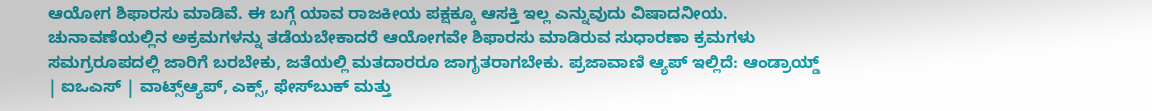ಆಯೋಗ ಶಿಫಾರಸು ಮಾಡಿವೆ. ಈ ಬಗ್ಗೆ ಯಾವ ರಾಜಕೀಯ ಪಕ್ಷಕ್ಕೂ ಆಸಕ್ತಿ ಇಲ್ಲ ಎನ್ನುವುದು ವಿಷಾದನೀಯ. ಚುನಾವಣೆಯಲ್ಲಿನ ಅಕ್ರಮಗಳನ್ನು ತಡೆಯಬೇಕಾದರೆ ಆಯೋಗವೇ ಶಿಫಾರಸು ಮಾಡಿರುವ ಸುಧಾರಣಾ ಕ್ರಮಗಳು ಸಮಗ್ರರೂಪದಲ್ಲಿ ಜಾರಿಗೆ ಬರಬೇಕು, ಜತೆಯಲ್ಲಿ ಮತದಾರರೂ ಜಾಗೃತರಾಗಬೇಕು. ಪ್ರಜಾವಾಣಿ ಆ್ಯಪ್ ಇಲ್ಲಿದೆ: ಆಂಡ್ರಾಯ್ಡ್ | ಐಒಎಸ್ | ವಾಟ್ಸ್ಆ್ಯಪ್, ಎಕ್ಸ್, ಫೇಸ್‌ಬುಕ್ ಮತ್ತು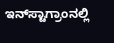ಇನ್‌ಸ್ಟಾಗ್ರಾಂನಲ್ಲಿ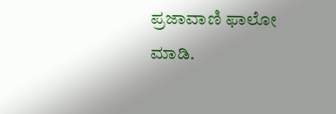ಪ್ರಜಾವಾಣಿ ಫಾಲೋ ಮಾಡಿ.